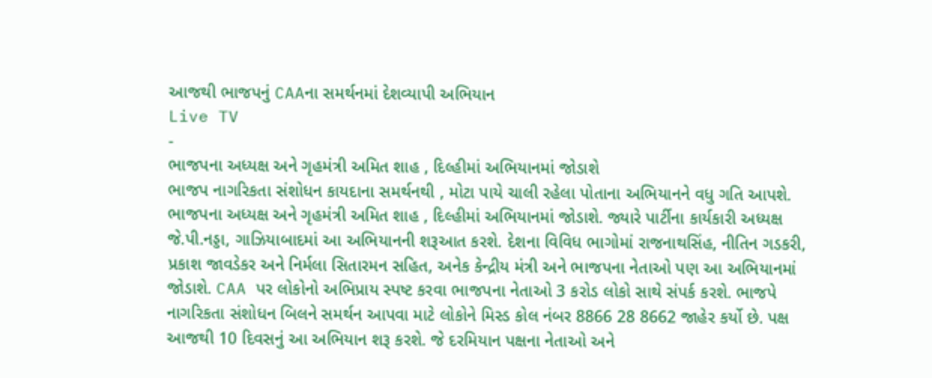આજથી ભાજપનું CAAના સમર્થનમાં દેશવ્યાપી અભિયાન
Live TV
-
ભાજપના અધ્યક્ષ અને ગૃહમંત્રી અમિત શાહ , દિલ્હીમાં અભિયાનમાં જોડાશે
ભાજપ નાગરિકતા સંશોધન કાયદાના સમર્થનથી , મોટા પાયે ચાલી રહેલા પોતાના અભિયાનને વધુ ગતિ આપશે. ભાજપના અધ્યક્ષ અને ગૃહમંત્રી અમિત શાહ , દિલ્હીમાં અભિયાનમાં જોડાશે. જ્યારે પાર્ટીના કાર્યકારી અધ્યક્ષ જે.પી.નડ્ડા, ગાઝિયાબાદમાં આ અભિયાનની શરૂઆત કરશે. દેશના વિવિધ ભાગોમાં રાજનાથસિંહ, નીતિન ગડકરી, પ્રકાશ જાવડેકર અને નિર્મલા સિતારમન સહિત, અનેક કેન્દ્રીય મંત્રી અને ભાજપના નેતાઓ પણ આ અભિયાનમાં જોડાશે. CAA પર લોકોનો અભિપ્રાય સ્પષ્ટ કરવા ભાજપના નેતાઓ 3 કરોડ લોકો સાથે સંપર્ક કરશે. ભાજપે નાગરિકતા સંશોધન બિલને સમર્થન આપવા માટે લોકોને મિસ્ડ કોલ નંબર 8866 28 8662 જાહેર કર્યો છે. પક્ષ આજથી 10 દિવસનું આ અભિયાન શરૂ કરશે. જે દરમિયાન પક્ષના નેતાઓ અને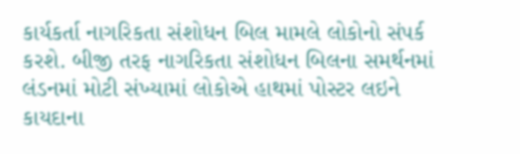કાર્યકર્તા નાગરિકતા સંશોધન બિલ મામલે લોકોનો સંપર્ક કરશે. બીજી તરફ નાગરિકતા સંશોધન બિલના સમર્થનમાં લંડનમાં મોટી સંખ્યામાં લોકોએ હાથમાં પોસ્ટર લઇને કાયદાના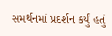સમર્થનમાં પ્રદર્શન કર્યું હતું